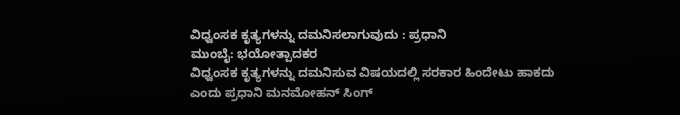ವಿಧ್ವಂಸಕ ಕೃತ್ಯಗಳನ್ನು ದಮನಿಸಲಾಗುವುದು : ಪ್ರಧಾನಿ
ಮುಂಬೈ: ಭಯೋತ್ಪಾದಕರ
ವಿಧ್ವಂಸಕ ಕೃತ್ಯಗಳನ್ನು ದಮನಿಸುವ ವಿಷಯದಲ್ಲಿ ಸರಕಾರ ಹಿಂದೇಟು ಹಾಕದು
ಎಂದು ಪ್ರಧಾನಿ ಮನಮೋಹನ್ ಸಿಂಗ್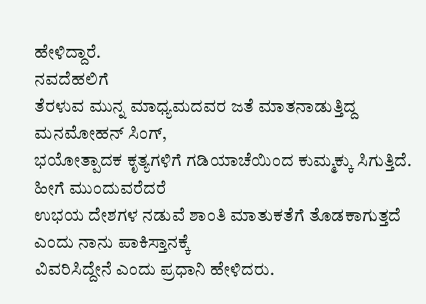ಹೇಳಿದ್ದಾರೆ.
ನವದೆಹಲಿಗೆ
ತೆರಳುವ ಮುನ್ನ ಮಾಧ್ಯಮದವರ ಜತೆ ಮಾತನಾಡುತ್ತಿದ್ದ ಮನಮೋಹನ್ ಸಿಂಗ್,
ಭಯೋತ್ಪಾದಕ ಕೃತ್ಯಗಳಿಗೆ ಗಡಿಯಾಚೆಯಿಂದ ಕುಮ್ಮಕ್ಕು ಸಿಗುತ್ತಿದೆ. ಹೀಗೆ ಮುಂದುವರೆದರೆ
ಉಭಯ ದೇಶಗಳ ನಡುವೆ ಶಾಂತಿ ಮಾತುಕತೆಗೆ ತೊಡಕಾಗುತ್ತದೆ ಎಂದು ನಾನು ಪಾಕಿಸ್ತಾನಕ್ಕೆ
ವಿವರಿಸಿದ್ದೇನೆ ಎಂದು ಪ್ರಧಾನಿ ಹೇಳಿದರು.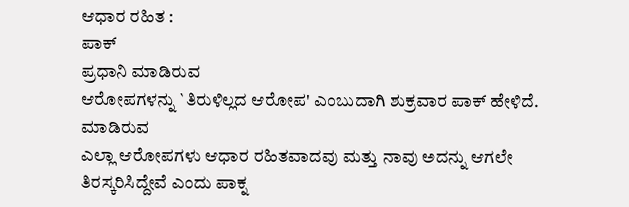ಆಧಾರ ರಹಿತ :
ಪಾಕ್
ಪ್ರಧಾನಿ ಮಾಡಿರುವ
ಆರೋಪಗಳನ್ನು `ತಿರುಳಿಲ್ಲದ ಆರೋಪ' ಎಂಬುದಾಗಿ ಶುಕ್ರವಾರ ಪಾಕ್ ಹೇಳಿದೆ. ಮಾಡಿರುವ
ಎಲ್ಲಾ ಆರೋಪಗಳು ಆಧಾರ ರಹಿತವಾದವು ಮತ್ತು ನಾವು ಅದನ್ನು ಆಗಲೇ
ತಿರಸ್ಕರಿಸಿದ್ದೇವೆ ಎಂದು ಪಾಕ್ನ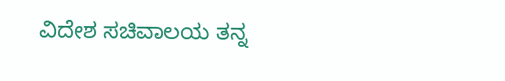ವಿದೇಶ ಸಚಿವಾಲಯ ತನ್ನ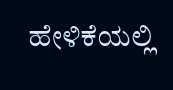ಹೇಳಿಕೆಯಲ್ಲಿ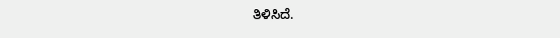ತಿಳಿಸಿದೆ.